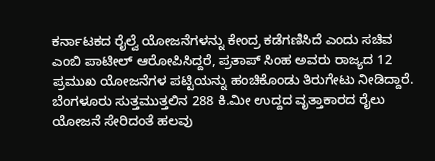ಕರ್ನಾಟಕದ ರೈಲ್ವೆ ಯೋಜನೆಗಳನ್ನು ಕೇಂದ್ರ ಕಡೆಗಣಿಸಿದೆ ಎಂದು ಸಚಿವ ಎಂಬಿ ಪಾಟೀಲ್ ಆರೋಪಿಸಿದ್ದರೆ, ಪ್ರತಾಪ್ ಸಿಂಹ ಅವರು ರಾಜ್ಯದ 12 ಪ್ರಮುಖ ಯೋಜನೆಗಳ ಪಟ್ಟಿಯನ್ನು ಹಂಚಿಕೊಂಡು ತಿರುಗೇಟು ನೀಡಿದ್ದಾರೆ.
ಬೆಂಗಳೂರು ಸುತ್ತಮುತ್ತಲಿನ 288 ಕಿ.ಮೀ ಉದ್ದದ ವೃತ್ತಾಕಾರದ ರೈಲು ಯೋಜನೆ ಸೇರಿದಂತೆ ಹಲವು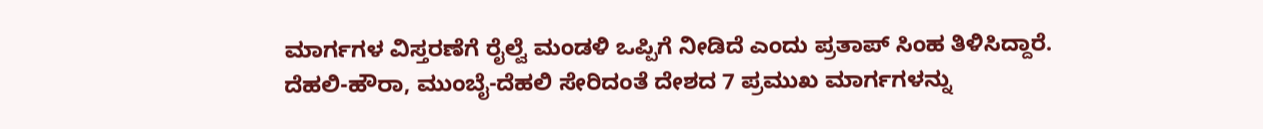ಮಾರ್ಗಗಳ ವಿಸ್ತರಣೆಗೆ ರೈಲ್ವೆ ಮಂಡಳಿ ಒಪ್ಪಿಗೆ ನೀಡಿದೆ ಎಂದು ಪ್ರತಾಪ್ ಸಿಂಹ ತಿಳಿಸಿದ್ದಾರೆ.
ದೆಹಲಿ-ಹೌರಾ, ಮುಂಬೈ-ದೆಹಲಿ ಸೇರಿದಂತೆ ದೇಶದ 7 ಪ್ರಮುಖ ಮಾರ್ಗಗಳನ್ನು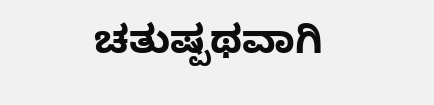ಚತುಷ್ಪಥವಾಗಿ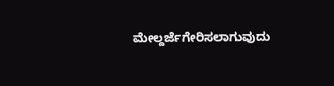ಮೇಲ್ದರ್ಜೆಗೇರಿಸಲಾಗುವುದು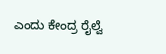ಎಂದು ಕೇಂದ್ರ ರೈಲ್ವೆ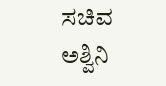ಸಚಿವ ಅಶ್ವಿನಿ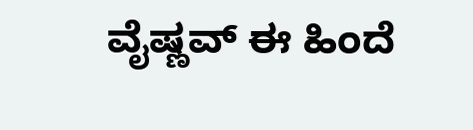ವೈಷ್ಣವ್ ಈ ಹಿಂದೆ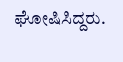ಘೋಷಿಸಿದ್ದರು.